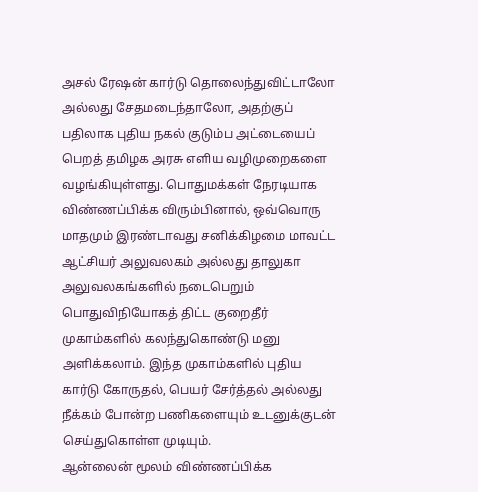அசல் ரேஷன் கார்டு தொலைந்துவிட்டாலோ அல்லது சேதமடைந்தாலோ, அதற்குப் பதிலாக புதிய நகல் குடும்ப அட்டையைப் பெறத் தமிழக அரசு எளிய வழிமுறைகளை வழங்கியுள்ளது. பொதுமக்கள் நேரடியாக விண்ணப்பிக்க விரும்பினால், ஒவ்வொரு மாதமும் இரண்டாவது சனிக்கிழமை மாவட்ட ஆட்சியர் அலுவலகம் அல்லது தாலுகா அலுவலகங்களில் நடைபெறும் பொதுவிநியோகத் திட்ட குறைதீர் முகாம்களில் கலந்துகொண்டு மனு அளிக்கலாம். இந்த முகாம்களில் புதிய கார்டு கோருதல், பெயர் சேர்த்தல் அல்லது நீக்கம் போன்ற பணிகளையும் உடனுக்குடன் செய்துகொள்ள முடியும்.
ஆன்லைன் மூலம் விண்ணப்பிக்க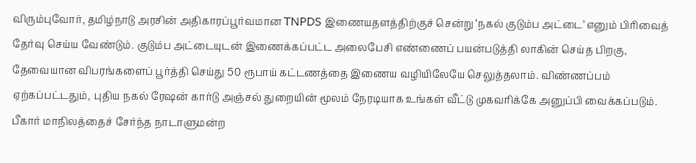விரும்புவோர், தமிழ்நாடு அரசின் அதிகாரப்பூர்வமான TNPDS இணையதளத்திற்குச் சென்று ‘நகல் குடும்ப அட்டை’ எனும் பிரிவைத் தேர்வு செய்ய வேண்டும். குடும்ப அட்டையுடன் இணைக்கப்பட்ட அலைபேசி எண்ணைப் பயன்படுத்தி லாகின் செய்த பிறகு, தேவையான விபரங்களைப் பூர்த்தி செய்து 50 ரூபாய் கட்டணத்தை இணைய வழியிலேயே செலுத்தலாம். விண்ணப்பம் ஏற்கப்பட்டதும், புதிய நகல் ரேஷன் கார்டு அஞ்சல் துறையின் மூலம் நேரடியாக உங்கள் வீட்டு முகவரிக்கே அனுப்பி வைக்கப்படும்.
பீகார் மாநிலத்தைச் சேர்ந்த நாடாளுமன்ற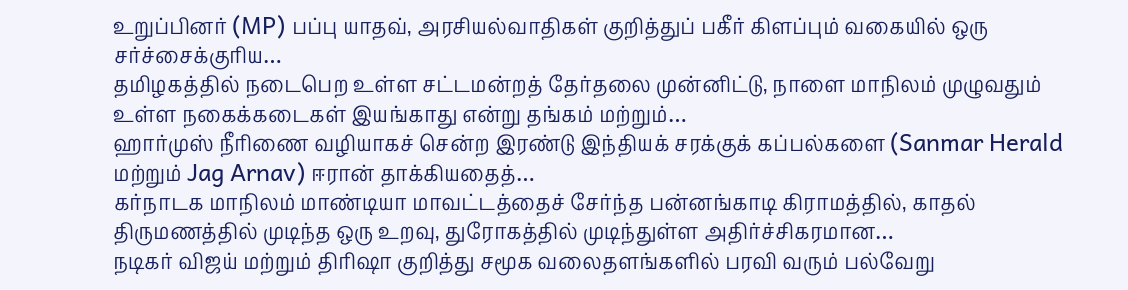உறுப்பினர் (MP) பப்பு யாதவ், அரசியல்வாதிகள் குறித்துப் பகீர் கிளப்பும் வகையில் ஒரு சர்ச்சைக்குரிய…
தமிழகத்தில் நடைபெற உள்ள சட்டமன்றத் தேர்தலை முன்னிட்டு, நாளை மாநிலம் முழுவதும் உள்ள நகைக்கடைகள் இயங்காது என்று தங்கம் மற்றும்…
ஹார்முஸ் நீரிணை வழியாகச் சென்ற இரண்டு இந்தியக் சரக்குக் கப்பல்களை (Sanmar Herald மற்றும் Jag Arnav) ஈரான் தாக்கியதைத்…
கர்நாடக மாநிலம் மாண்டியா மாவட்டத்தைச் சேர்ந்த பன்னங்காடி கிராமத்தில், காதல் திருமணத்தில் முடிந்த ஒரு உறவு, துரோகத்தில் முடிந்துள்ள அதிர்ச்சிகரமான…
நடிகர் விஜய் மற்றும் திரிஷா குறித்து சமூக வலைதளங்களில் பரவி வரும் பல்வேறு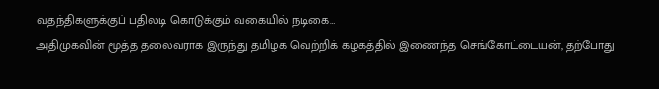வதந்திகளுக்குப் பதிலடி கொடுக்கும் வகையில் நடிகை…
அதிமுகவின் மூத்த தலைவராக இருந்து தமிழக வெற்றிக் கழகத்தில் இணைந்த செங்கோட்டையன், தற்போது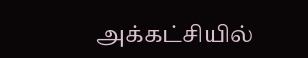அக்கட்சியில்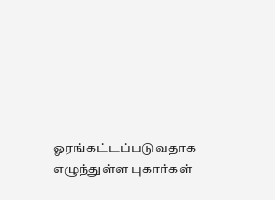ஓரங்கட்டப்படுவதாக எழுந்துள்ள புகார்கள்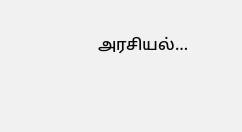அரசியல்…